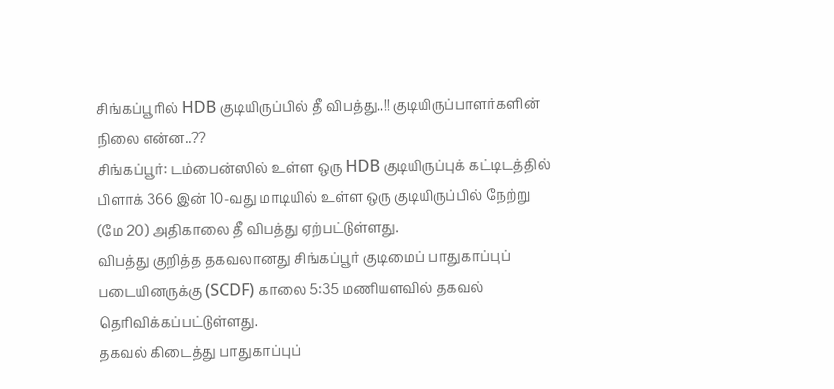சிங்கப்பூரில் HDB குடியிருப்பில் தீ விபத்து..!! குடியிருப்பாளர்களின் நிலை என்ன..??
சிங்கப்பூர்: டம்பைன்ஸில் உள்ள ஒரு HDB குடியிருப்புக் கட்டிடத்தில் பிளாக் 366 இன் 10-வது மாடியில் உள்ள ஒரு குடியிருப்பில் நேற்று (மே 20) அதிகாலை தீ விபத்து ஏற்பட்டுள்ளது.
விபத்து குறித்த தகவலானது சிங்கப்பூர் குடிமைப் பாதுகாப்புப் படையினருக்கு (SCDF) காலை 5:35 மணியளவில் தகவல் தெரிவிக்கப்பட்டுள்ளது.
தகவல் கிடைத்து பாதுகாப்புப்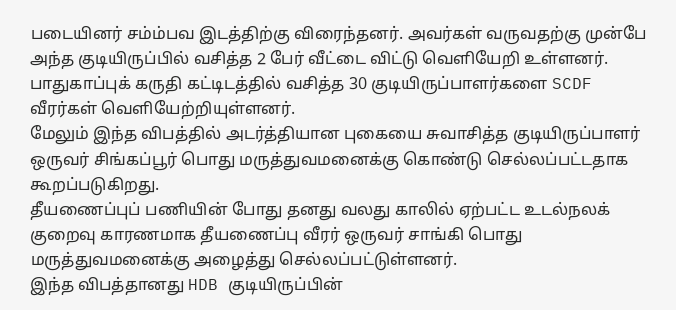படையினர் சம்ம்பவ இடத்திற்கு விரைந்தனர். அவர்கள் வருவதற்கு முன்பே அந்த குடியிருப்பில் வசித்த 2 பேர் வீட்டை விட்டு வெளியேறி உள்ளனர். பாதுகாப்புக் கருதி கட்டிடத்தில் வசித்த 30 குடியிருப்பாளர்களை SCDF வீரர்கள் வெளியேற்றியுள்ளனர்.
மேலும் இந்த விபத்தில் அடர்த்தியான புகையை சுவாசித்த குடியிருப்பாளர் ஒருவர் சிங்கப்பூர் பொது மருத்துவமனைக்கு கொண்டு செல்லப்பட்டதாக கூறப்படுகிறது.
தீயணைப்புப் பணியின் போது தனது வலது காலில் ஏற்பட்ட உடல்நலக் குறைவு காரணமாக தீயணைப்பு வீரர் ஒருவர் சாங்கி பொது மருத்துவமனைக்கு அழைத்து செல்லப்பட்டுள்ளனர்.
இந்த விபத்தானது HDB குடியிருப்பின்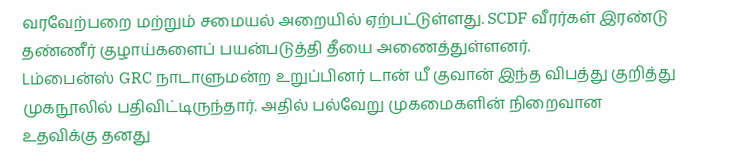வரவேற்பறை மற்றும் சமையல் அறையில் ஏற்பட்டுள்ளது. SCDF வீரர்கள் இரண்டு தண்ணீர் குழாய்களைப் பயன்படுத்தி தீயை அணைத்துள்ளனர்.
Lம்பைன்ஸ் GRC நாடாளுமன்ற உறுப்பினர் டான் யீ குவான் இந்த விபத்து குறித்து முகநூலில் பதிவிட்டிருந்தார். அதில் பல்வேறு முகமைகளின் நிறைவான உதவிக்கு தனது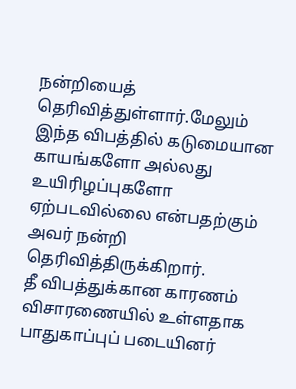நன்றியைத் தெரிவித்துள்ளார்.மேலும் இந்த விபத்தில் கடுமையான காயங்களோ அல்லது உயிரிழப்புகளோ ஏற்படவில்லை என்பதற்கும் அவர் நன்றி தெரிவித்திருக்கிறார்.
தீ விபத்துக்கான காரணம் விசாரணையில் உள்ளதாக பாதுகாப்புப் படையினர்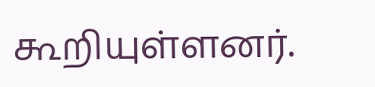கூறியுள்ளனர்.